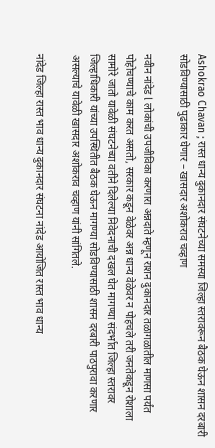Ashokrao Chavan ; रास्त धान्य दुकानदार संघटनेच्या समस्या जिल्हा स्तरावरून बैठक घेऊन शासन दरबारी सोडविण्यासाठी पुढाकार घेणार – खासदार अशोकराव चव्हाण

नवीन नांदेड l लोकांची उपजीविका करणारा अन्नदाते म्हणून राशन‌ दुकानदार तळागळातील माणसा पर्यंत पोहोचण्याचे काम करत असतो, सरकार कडून वेळेवर अन्न धान्य वेळेवर न पोहचले तरी जनतेकडून रोशाला सामोरे जातो यावेळी संघटनेच्या वतीने दिलेल्या निवेदनाची दखल घेत मागण्या संदर्भात जिल्हा स्तरावर जिल्हाधिकारी यांच्या उपस्थितीत बैठक घेऊन मागण्या सोडविण्यासाठी शासन दरबारी पाठपुरावा करणार असल्याचे यावेळी खासदार अशोकराव चव्हाण यांनी सांगितले.

नांदेड जिल्हा रास्त भाव धान्य दुकानदार संघटना नांदेड आयोजित रास्त भाव धान्य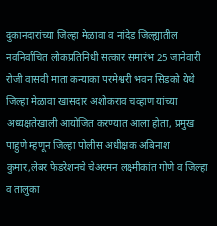दुकानदारांच्या जिल्हा मेळावा व नांदेड जिल्ह्यातील नवनिर्वाचित लोकप्रतिनिधी सत्कार समारंभ 25 जानेवारी रोजी वासवी माता कन्याका परमेश्वरी भवन सिडको येथे जिल्हा मेळावा खासदार अशोकराव चव्हाण यांच्या अध्यक्षतेखाली आयोजित करण्यात आला होता, प्रमुख पाहुणे म्हणून जिल्हा पोलीस अधीक्षक अबिनाश कुमार,लेबर फेडरेशनचे चेअरमन लक्ष्मीकांत गोणे व जिल्हा व तालुका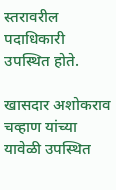स्तरावरील पदाधिकारी उपस्थित होते.

खासदार अशोकराव चव्हाण यांच्या यावेळी उपस्थित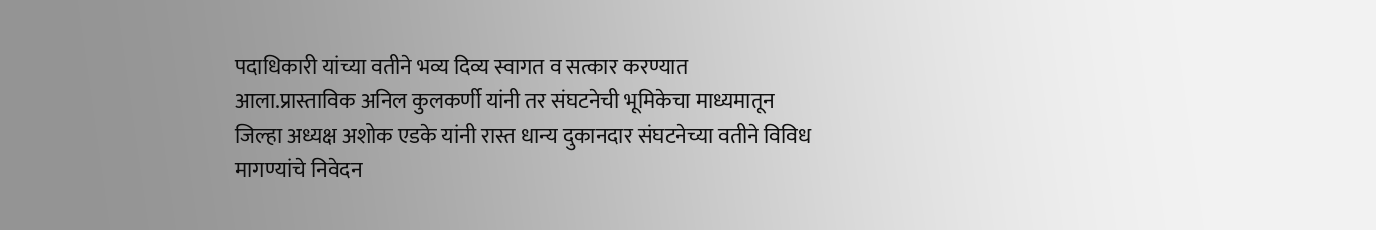पदाधिकारी यांच्या वतीने भव्य दिव्य स्वागत व सत्कार करण्यात आला.प्रास्ताविक अनिल कुलकर्णी यांनी तर संघटनेची भूमिकेचा माध्यमातून जिल्हा अध्यक्ष अशोक एडके यांनी रास्त धान्य दुकानदार संघटनेच्या वतीने विविध मागण्यांचे निवेदन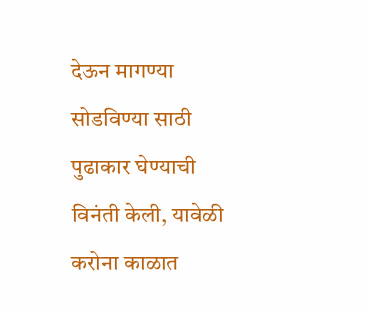देऊन मागण्या सोडविण्या साठी पुढाकार घेण्याची विनंती केली, यावेळी करोना काळात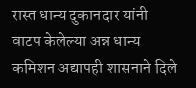रास्त धान्य दुकानदार यांनी वाटप केलेल्या अन्न धान्य कमिशन अद्यापही शासनाने दिले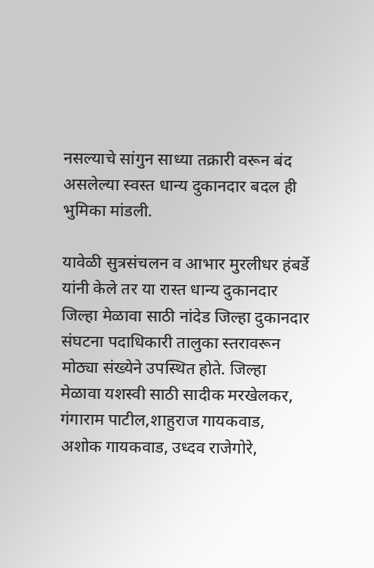नसल्याचे सांगुन साध्या तक्रारी वरून बंद‌ असलेल्या स्वस्त धान्य दुकानदार बदल‌ ही भुमिका मांडली.

यावेळी सुत्रसंचलन व आभार मुरलीधर हंबर्डे यांनी केले तर या रास्त धान्य दुकानदार जिल्हा मेळावा साठी नांदेड जिल्हा दुकानदार संघटना पदाधिकारी तालुका स्तरावरून मोठ्या संख्येने उपस्थित होते. जिल्हा मेळावा यशस्वी साठी सादीक मरखेलकर, गंगाराम पाटील,शाहुराज गायकवाड, अशोक गायकवाड, उध्दव राजेगोरे,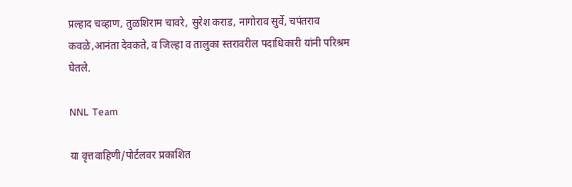प्रल्हाद चव्हाण, तुळशिराम चावरे, सुरेश कराड, नागोराव सुर्वे, चपंतराव‌ कवळे,आनंता देवकते, व जिल्हा व तालुका स्तरावरील पदाधिकारी यांनी परिश्रम घेतले.

NNL Team

या वृत्तवाहिणी/पोर्टलवर प्रकाशित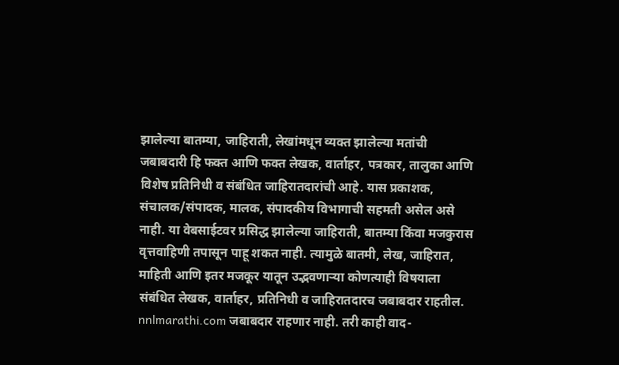झालेल्या बातम्या, जाहिराती, लेखांमधून व्यक्त झालेल्या मतांची जबाबदारी हि फक्त आणि फक्त लेखक, वार्ताहर, पत्रकार, तालुका आणि विशेष प्रतिनिधी व संबंधित जाहिरातदारांची आहे. यास प्रकाशक, संचालक/संपादक, मालक, संपादकीय विभागाची सहमती असेल असे नाही. या वेबसाईटवर प्रसिद्ध झालेल्या जाहिराती, बातम्या किंवा मजकुरास वृत्तवाहिणी तपासून पाहू शकत नाही. त्यामुळे बातमी, लेख, जाहिरात, माहिती आणि इतर मजकूर यातून उद्भवणाऱ्या कोणत्याही विषयाला संबंधित लेखक, वार्ताहर, प्रतिनिधी व जाहिरातदारच जबाबदार राहतील. nnlmarathi.com जबाबदार राहणार नाही. तरी काही वाद-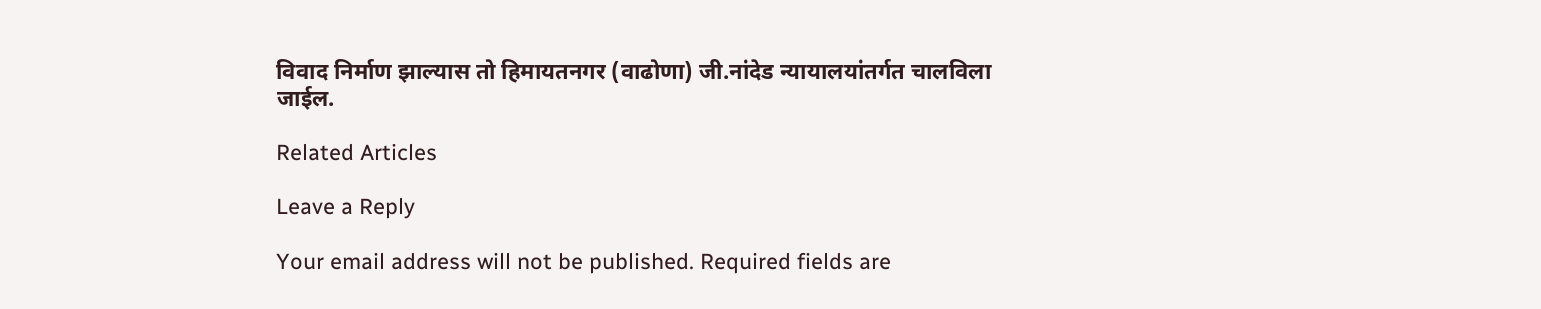विवाद निर्माण झाल्यास तो हिमायतनगर (वाढोणा) जी.नांदेड न्यायालयांतर्गत चालविला जाईल.

Related Articles

Leave a Reply

Your email address will not be published. Required fields are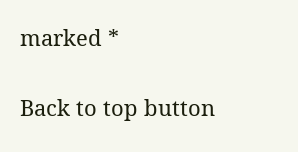marked *

Back to top button